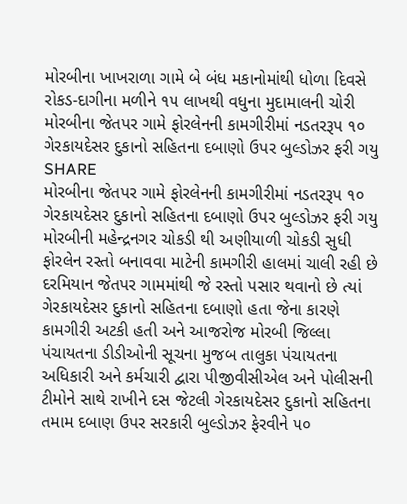મોરબીના ખાખરાળા ગામે બે બંધ મકાનોમાંથી ધોળા દિવસે રોકડ-દાગીના મળીને ૧૫ લાખથી વધુના મુદામાલની ચોરી
મોરબીના જેતપર ગામે ફોરલેનની કામગીરીમાં નડતરરૂપ ૧૦ ગેરકાયદેસર દુકાનો સહિતના દબાણો ઉપર બુલ્ડોઝર ફરી ગયુ
SHARE
મોરબીના જેતપર ગામે ફોરલેનની કામગીરીમાં નડતરરૂપ ૧૦ ગેરકાયદેસર દુકાનો સહિતના દબાણો ઉપર બુલ્ડોઝર ફરી ગયુ
મોરબીની મહેન્દ્રનગર ચોકડી થી અણીયાળી ચોકડી સુધી ફોરલેન રસ્તો બનાવવા માટેની કામગીરી હાલમાં ચાલી રહી છે દરમિયાન જેતપર ગામમાંથી જે રસ્તો પસાર થવાનો છે ત્યાં ગેરકાયદેસર દુકાનો સહિતના દબાણો હતા જેના કારણે કામગીરી અટકી હતી અને આજરોજ મોરબી જિલ્લા પંચાયતના ડીડીઓની સૂચના મુજબ તાલુકા પંચાયતના અધિકારી અને કર્મચારી દ્વારા પીજીવીસીએલ અને પોલીસની ટીમોને સાથે રાખીને દસ જેટલી ગેરકાયદેસર દુકાનો સહિતના તમામ દબાણ ઉપર સરકારી બુલ્ડોઝર ફેરવીને ૫૦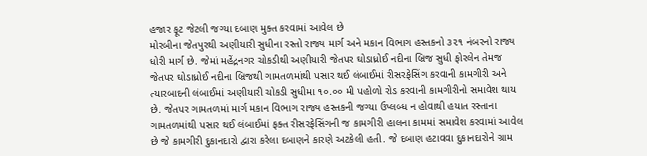હજાર ફૂટ જેટલી જગ્યા દબાણ મુક્ત કરવામાં આવેલ છે
મોરબીના જેતપુરથી અણીયારી સુધીના રસ્તો રાજ્ય માર્ગ અને મકાન વિભાગ હસ્તકનો ૩૨૧ નંબરનો રાજ્ય ધોરી માર્ગ છે. જેમાં મહેંદ્રનગર ચોકડીથી અણીયારી જેતપર ઘોડાધ્રોઈ નદીના બ્રિજ સુધી ફોરલેન તેમજ જેતપર ઘોડાધ્રોઈ નદીના બ્રિજથી ગામતળમાંથી પસાર થઈ લંબાઈમાં રીસરફેસિંગ કરવાની કામગીરી અને ત્યારબાદની લંબાઈમાં અણીયારી ચોકડી સુધીમા ૧૦.૦૦ મી પહોળો રોડ કરવાની કામગીરીનો સમાવેશ થાય છે. જેતપર ગામતળમાં માર્ગ મકાન વિભાગ રાજ્ય હસ્તકની જગ્યા ઉપ્લબ્ધ ન હોવાથી હયાત રસ્તાના ગામતળમાંથી પસાર થઈ લંબાઈમાં ફક્ત રીસરફેસિંગની જ કામગીરી હાલના કામમાં સમાવેશ કરવામાં આવેલ છે જે કામગીરી દુકાનદારો દ્વારા કરેલા દબાણને કારણે અટકેલી હતી. જે દબાણ હટાવવા દુકાનદારોને ગ્રામ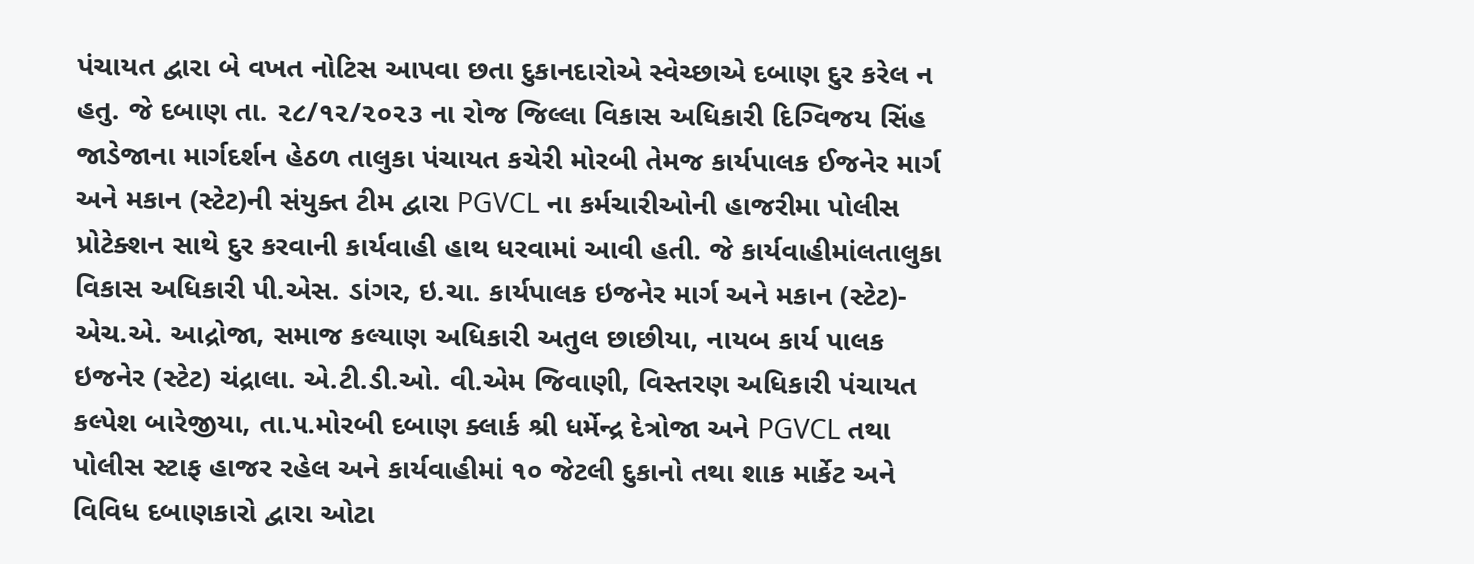પંચાયત દ્વારા બે વખત નોટિસ આપવા છતા દુકાનદારોએ સ્વેચ્છાએ દબાણ દુર કરેલ ન હતુ. જે દબાણ તા. ૨૮/૧૨/૨૦૨૩ ના રોજ જિલ્લા વિકાસ અધિકારી દિગ્વિજય સિંહ જાડેજાના માર્ગદર્શન હેઠળ તાલુકા પંચાયત કચેરી મોરબી તેમજ કાર્યપાલક ઈજનેર માર્ગ અને મકાન (સ્ટેટ)ની સંયુક્ત ટીમ દ્વારા PGVCL ના કર્મચારીઓની હાજરીમા પોલીસ પ્રોટેક્શન સાથે દુર કરવાની કાર્યવાહી હાથ ધરવામાં આવી હતી. જે કાર્યવાહીમાંલતાલુકા વિકાસ અધિકારી પી.એસ. ડાંગર, ઇ.ચા. કાર્યપાલક ઇજનેર માર્ગ અને મકાન (સ્ટેટ)- એચ.એ. આદ્રોજા, સમાજ કલ્યાણ અધિકારી અતુલ છાછીયા, નાયબ કાર્ય પાલક ઇજનેર (સ્ટેટ) ચંદ્રાલા. એ.ટી.ડી.ઓ. વી.એમ જિવાણી, વિસ્તરણ અધિકારી પંચાયત કલ્પેશ બારેજીયા, તા.૫.મોરબી દબાણ ક્લાર્ક શ્રી ધર્મેન્દ્ર દેત્રોજા અને PGVCL તથા પોલીસ સ્ટાફ હાજર રહેલ અને કાર્યવાહીમાં ૧૦ જેટલી દુકાનો તથા શાક માર્કેટ અને વિવિધ દબાણકારો દ્વારા ઓટા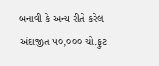બનાવી કે અન્ય રીતે કરેલ અંદાજીત ૫૦,૦૦૦ ચો.ફુટ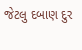જેટલુ દબાણ દુર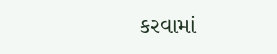કરવામાં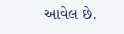આવેલ છે.